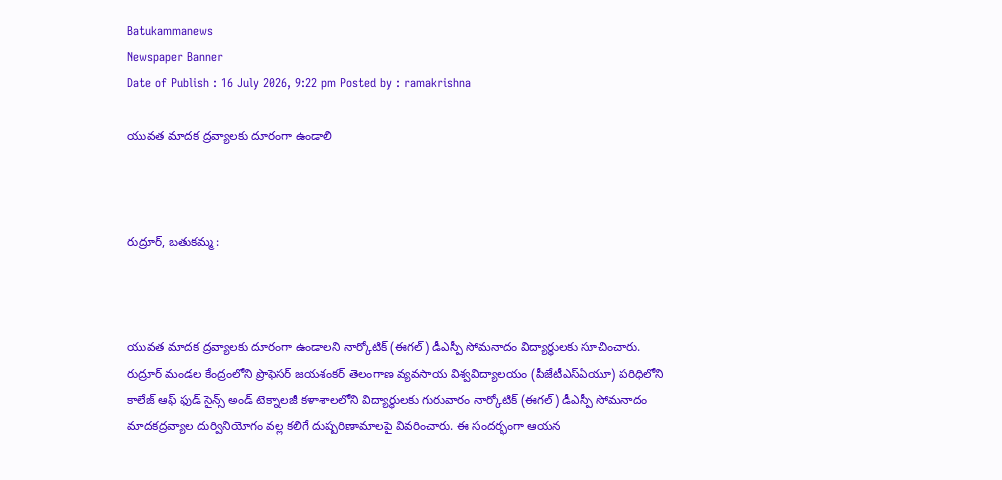Batukammanews
Newspaper Banner
Date of Publish : 16 July 2026, 9:22 pm Posted by : ramakrishna

యువత మాదక ద్రవ్యాలకు దూరంగా ఉండాలి



రుద్రూర్, బతుకమ్మ :



యువత మాదక ద్రవ్యాలకు దూరంగా ఉండాలని నార్కోటిక్ (ఈగల్) డీఎస్పీ సోమనాదం విద్యార్థులకు సూచించారు. రుద్రూర్ మండల కేంద్రంలోని ప్రొఫెసర్ జయశంకర్ తెలంగాణ వ్యవసాయ విశ్వవిద్యాలయం (పీజేటీఎస్‌ఏయూ) పరిధిలోని కాలేజ్ ఆఫ్ ఫుడ్ సైన్స్ అండ్ టెక్నాలజీ కళాశాలలోని విద్యార్థులకు గురువారం నార్కోటిక్ (ఈగల్) డీఎస్పీ సోమనాదం మాదకద్రవ్యాల దుర్వినియోగం వల్ల కలిగే దుష్పరిణామాలపై వివరించారు. ఈ సందర్భంగా ఆయన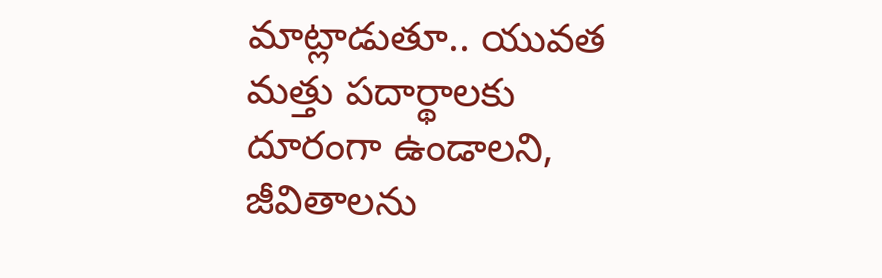మాట్లాడుతూ.. యువత మత్తు పదార్థాలకు దూరంగా ఉండాలని, జీవితాలను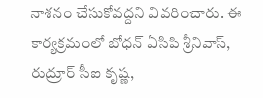నాశనం చేసుకోవద్దని వివరించారు. ఈ కార్యక్రమంలో బోధన్ ఏసిపి శ్రీనివాస్, రుద్రూర్ సీఐ కృష్ణ,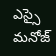ఎస్సై మనోజ్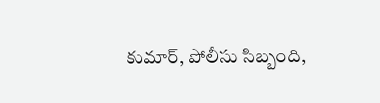కుమార్, పోలీసు సిబ్బంది,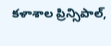కళాశాల ప్రిన్సిపాల్,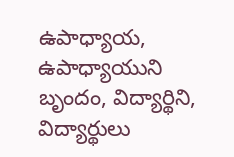ఉపాధ్యాయ, ఉపాధ్యాయుని బృందం, విద్యార్థిని, విద్యార్థులు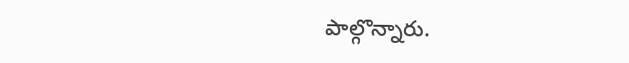పాల్గొన్నారు.